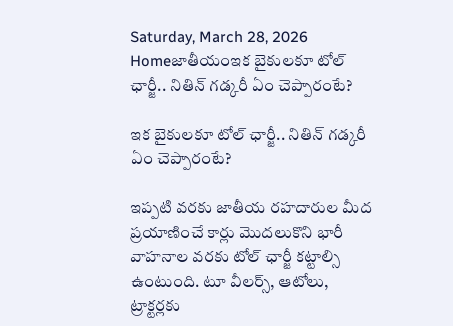Saturday, March 28, 2026
Homeజాతీయంఇక బైకులకూ టోల్ ఛార్జీ.. నితిన్ గడ్కరీ ఏం చెప్పారంటే?

ఇక బైకులకూ టోల్ ఛార్జీ.. నితిన్ గడ్కరీ ఏం చెప్పారంటే?

ఇప్పటి వరకు జాతీయ రహదారుల మీద ప్రయాణించే కార్లు మొదలుకొని భారీ వాహనాల వరకు టోల్ ఛార్జీ కట్టాల్సి ఉంటుంది. టూ వీలర్స్, ఆటోలు, ట్రాక్టర్లకు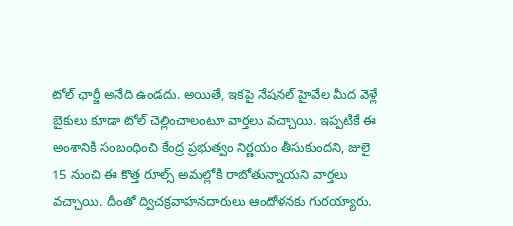టోల్ ఛార్జీ అనేది ఉండదు. అయితే, ఇకపై నేషనల్ హైవేల మీద వెళ్లే బైకులు కూడా టోల్ చెల్లించాలంటూ వార్తలు వచ్చాయి. ఇప్పటికే ఈ అంశానికి సంబంధించి కేంద్ర ప్రభుత్వం నిర్ణయం తీసుకుందని, జులై 15 నుంచి ఈ కొత్త రూల్స్ అమల్లోకి రాబోతున్నాయని వార్తలు వచ్చాయి. దీంతో ద్విచక్రవాహనదారులు ఆందోళనకు గురయ్యారు.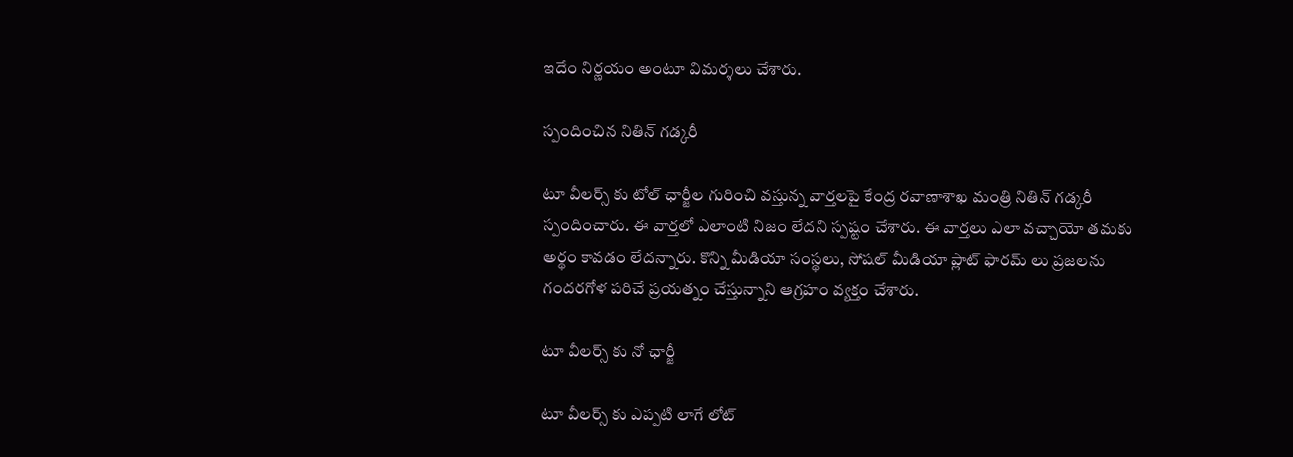ఇదేం నిర్ణయం అంటూ విమర్శలు చేశారు.

స్పందించిన నితిన్ గడ్కరీ

టూ వీలర్స్ కు టోల్ ఛార్జీల గురించి వస్తున్న వార్తలపై కేంద్ర రవాణాశాఖ మంత్రి నితిన్ గడ్కరీ స్పందించారు. ఈ వార్తలో ఎలాంటి నిజం లేదని స్పష్టం చేశారు. ఈ వార్తలు ఎలా వచ్చాయో తమకు అర్థం కావడం లేదన్నారు. కొన్ని మీడియా సంస్థలు, సోషల్ మీడియా ప్లాట్ ఫారమ్ లు ప్రజలను గందరగోళ పరిచే ప్రయత్నం చేస్తున్నాని ఆగ్రహం వ్యక్తం చేశారు.

టూ వీలర్స్ కు నో ఛార్జీ

టూ వీలర్స్ కు ఎప్పటి లాగే లోట్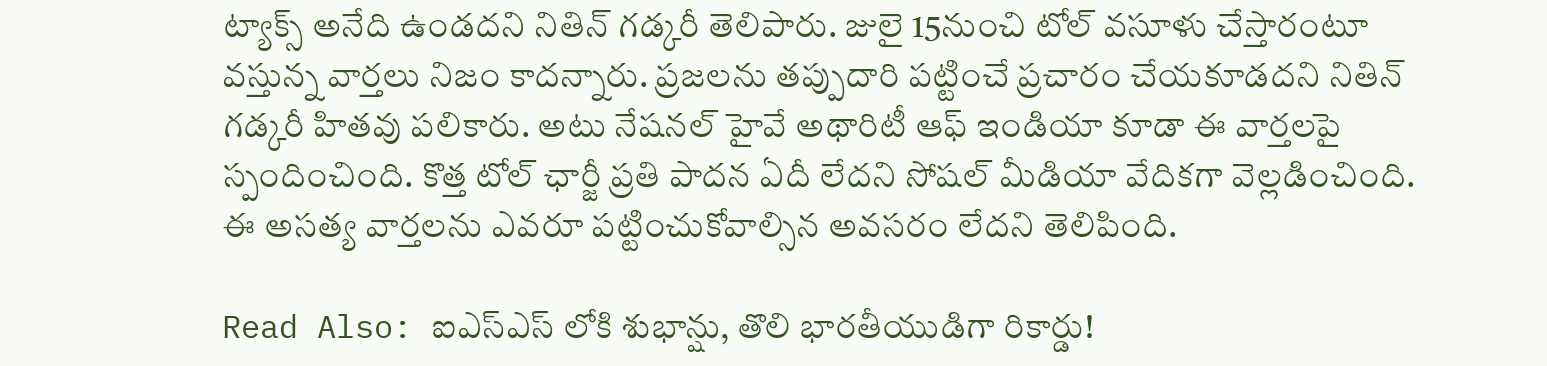ట్యాక్స్ అనేది ఉండదని నితిన్ గడ్కరీ తెలిపారు. జులై 15నుంచి టోల్ వసూళు చేస్తారంటూ వస్తున్న వార్తలు నిజం కాదన్నారు. ప్రజలను తప్పుదారి పట్టించే ప్రచారం చేయకూడదని నితిన్ గడ్కరీ హితవు పలికారు. అటు నేషనల్ హైవే అథారిటీ ఆఫ్ ఇండియా కూడా ఈ వార్తలపై స్పందించింది. కొత్త టోల్ ఛార్జీ ప్రతి పాదన ఏదీ లేదని సోషల్ మీడియా వేదికగా వెల్లడించింది. ఈ అసత్య వార్తలను ఎవరూ పట్టించుకోవాల్సిన అవసరం లేదని తెలిపింది.

Read Also: ఐఎస్ఎస్ లోకి శుభాన్షు, తొలి భారతీయుడిగా రికార్డు!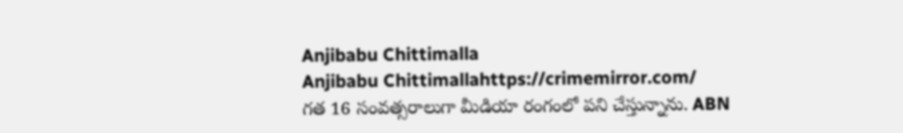Anjibabu Chittimalla
Anjibabu Chittimallahttps://crimemirror.com/
గత 16 సంవత్సరాలుగా మీడియా రంగంలో పని చేస్తున్నాను. ABN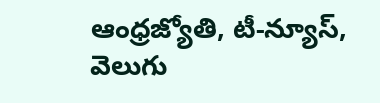ఆంధ్రజ్యోతి, టీ-న్యూస్‌, వెలుగు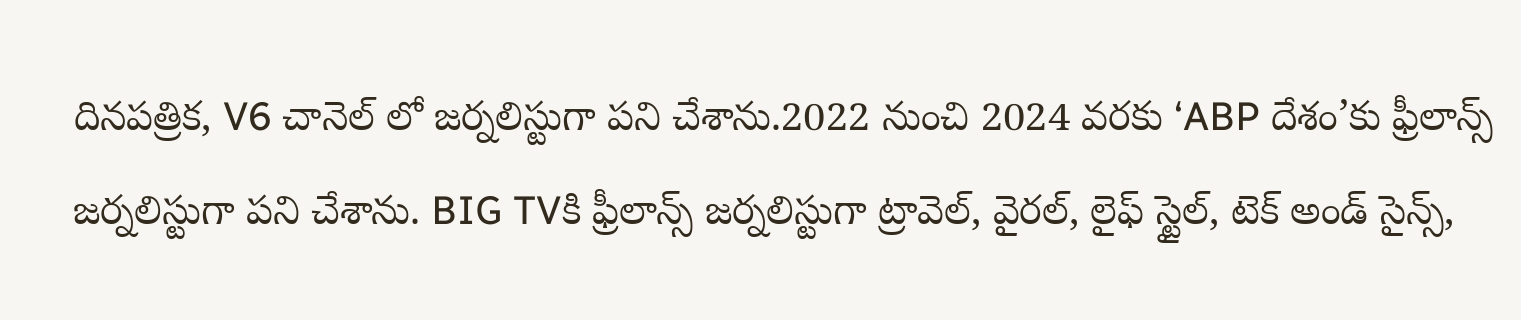దినపత్రిక, V6 చానెల్ లో జర్నలిస్టుగా పని చేశాను.2022 నుంచి 2024 వరకు ‘ABP దేశం’కు ఫ్రీలాన్స్ జర్నలిస్టుగా పని చేశాను. BIG TVకి ఫ్రీలాన్స్ జర్నలిస్టుగా ట్రావెల్, వైరల్, లైఫ్ స్టైల్, టెక్ అండ్ సైన్స్,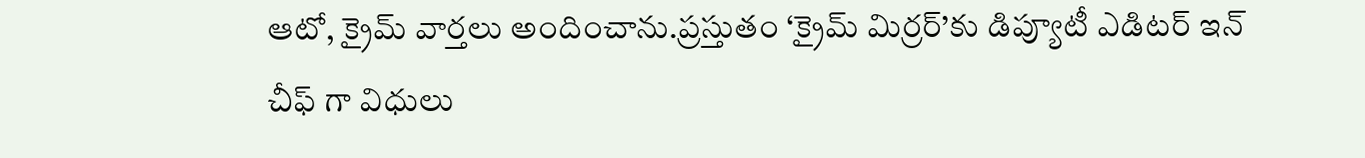ఆటో, క్రైమ్ వార్తలు అందించాను.ప్రస్తుతం ‘క్రైమ్ మిర్రర్’కు డిప్యూటీ ఎడిటర్ ఇన్ చీఫ్ గా విధులు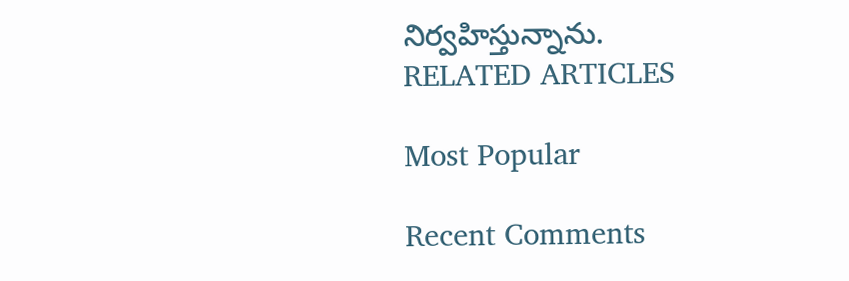నిర్వహిస్తున్నాను.
RELATED ARTICLES

Most Popular

Recent Comments